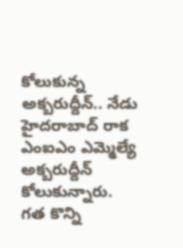కోలుకున్న అక్బరుద్దీన్.. నేడు హైదరాబాద్ రాక
ఎంఐఎం ఎమ్మెల్యే అక్బరుద్దీన్ కోలుకున్నారు. గత కొన్ని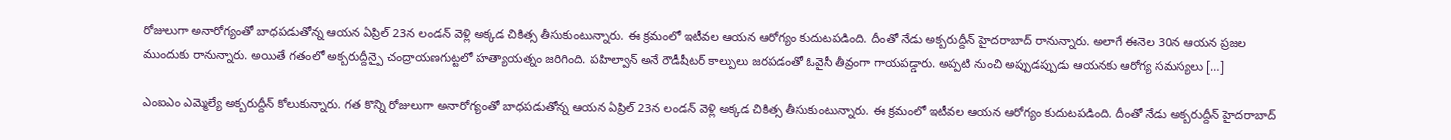రోజులుగా అనారోగ్యంతో బాధపడుతోన్న ఆయన ఏప్రిల్ 23న లండన్ వెళ్లి అక్కడ చికిత్స తీసుకుంటున్నారు. ఈ క్రమంలో ఇటీవల ఆయన ఆరోగ్యం కుదుటపడింది. దీంతో నేడు అక్బరుద్దీన్ హైదరాబాద్ రానున్నారు. అలాగే ఈనెల 30న ఆయన ప్రజల ముందుకు రానున్నారు. అయితే గతంలో అక్బరుద్దీన్పై చంద్రాయణగుట్టలో హత్యాయత్నం జరిగింది. పహిల్వాన్ అనే రౌడీషీటర్ కాల్పులు జరపడంతో ఓవైసీ తీవ్రంగా గాయపడ్డారు. అప్పటి నుంచి అప్పుడప్పుడు ఆయనకు ఆరోగ్య సమస్యలు […]

ఎంఐఎం ఎమ్మెల్యే అక్బరుద్దీన్ కోలుకున్నారు. గత కొన్ని రోజులుగా అనారోగ్యంతో బాధపడుతోన్న ఆయన ఏప్రిల్ 23న లండన్ వెళ్లి అక్కడ చికిత్స తీసుకుంటున్నారు. ఈ క్రమంలో ఇటీవల ఆయన ఆరోగ్యం కుదుటపడింది. దీంతో నేడు అక్బరుద్దీన్ హైదరాబాద్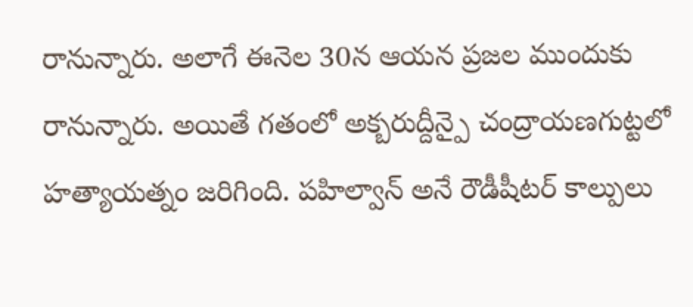రానున్నారు. అలాగే ఈనెల 30న ఆయన ప్రజల ముందుకు రానున్నారు. అయితే గతంలో అక్బరుద్దీన్పై చంద్రాయణగుట్టలో హత్యాయత్నం జరిగింది. పహిల్వాన్ అనే రౌడీషీటర్ కాల్పులు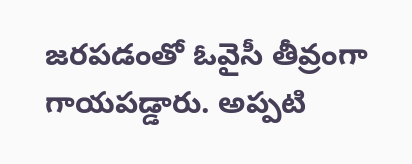జరపడంతో ఓవైసీ తీవ్రంగా గాయపడ్డారు. అప్పటి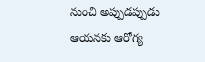నుంచి అప్పుడప్పుడు ఆయనకు ఆరోగ్య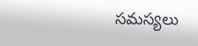సమస్యలు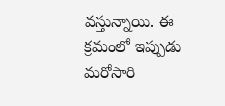వస్తున్నాయి. ఈ క్రమంలో ఇప్పుడు మరోసారి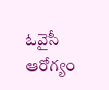ఓవైసీ ఆరోగ్యం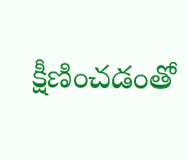క్షీణించడంతో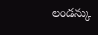లండన్కు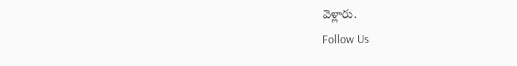వెళ్లారు.
Follow Us